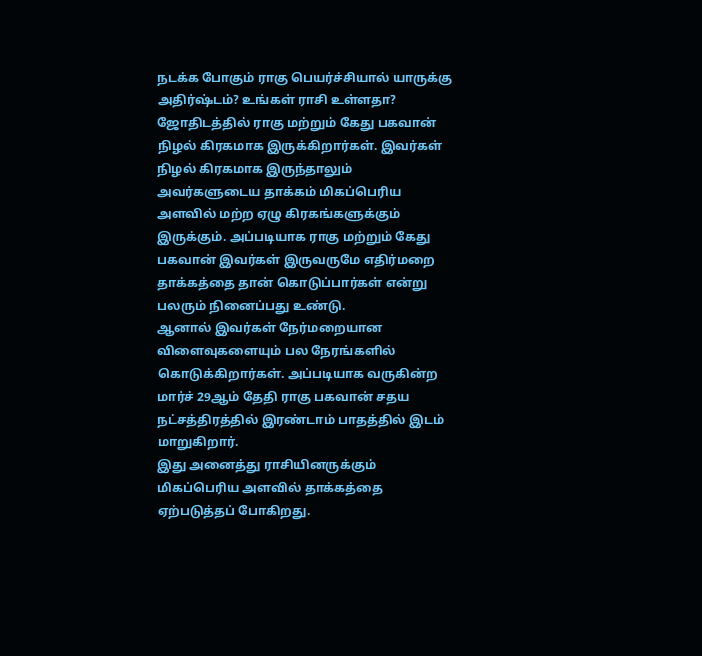நடக்க போகும் ராகு பெயர்ச்சியால் யாருக்கு அதிர்ஷ்டம்? உங்கள் ராசி உள்ளதா?
ஜோதிடத்தில் ராகு மற்றும் கேது பகவான் நிழல் கிரகமாக இருக்கிறார்கள். இவர்கள் நிழல் கிரகமாக இருந்தாலும் அவர்களுடைய தாக்கம் மிகப்பெரிய அளவில் மற்ற ஏழு கிரகங்களுக்கும் இருக்கும். அப்படியாக ராகு மற்றும் கேது பகவான் இவர்கள் இருவருமே எதிர்மறை தாக்கத்தை தான் கொடுப்பார்கள் என்று பலரும் நினைப்பது உண்டு.
ஆனால் இவர்கள் நேர்மறையான விளைவுகளையும் பல நேரங்களில் கொடுக்கிறார்கள். அப்படியாக வருகின்ற மார்ச் 29ஆம் தேதி ராகு பகவான் சதய நட்சத்திரத்தில் இரண்டாம் பாதத்தில் இடம் மாறுகிறார்.
இது அனைத்து ராசியினருக்கும் மிகப்பெரிய அளவில் தாக்கத்தை ஏற்படுத்தப் போகிறது.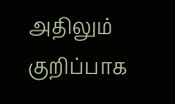அதிலும் குறிப்பாக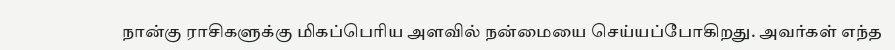நான்கு ராசிகளுக்கு மிகப்பெரிய அளவில் நன்மையை செய்யப்போகிறது. அவர்கள் எந்த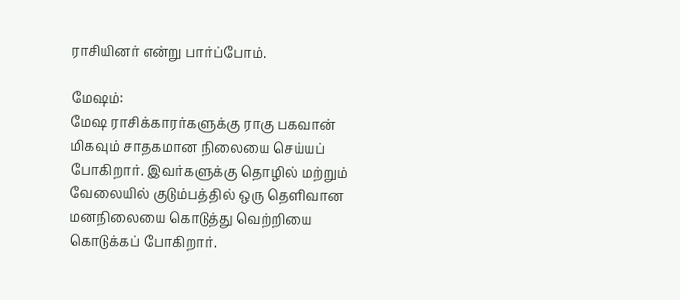ராசியினர் என்று பார்ப்போம்.

மேஷம்:
மேஷ ராசிக்காரர்களுக்கு ராகு பகவான் மிகவும் சாதகமான நிலையை செய்யப் போகிறார். இவர்களுக்கு தொழில் மற்றும் வேலையில் குடும்பத்தில் ஒரு தெளிவான மனநிலையை கொடுத்து வெற்றியை கொடுக்கப் போகிறார்.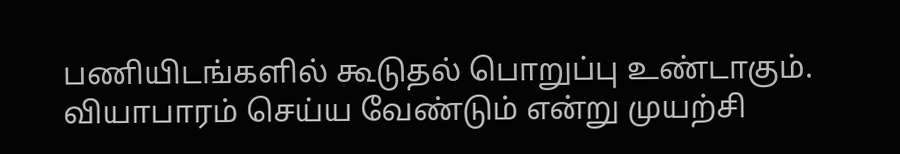பணியிடங்களில் கூடுதல் பொறுப்பு உண்டாகும். வியாபாரம் செய்ய வேண்டும் என்று முயற்சி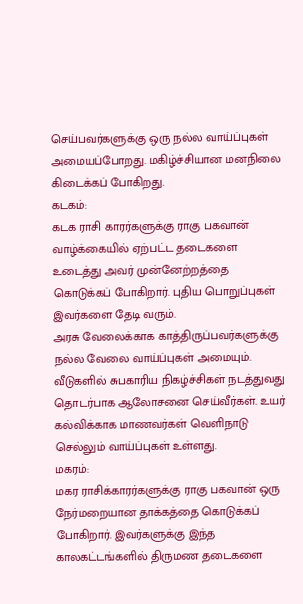செய்பவர்களுக்கு ஒரு நல்ல வாய்ப்புகள் அமையப்போறது. மகிழ்ச்சியான மனநிலை கிடைக்கப் போகிறது.
கடகம்:
கடக ராசி காரர்களுக்கு ராகு பகவான் வாழ்க்கையில் ஏற்பட்ட தடைகளை உடைத்து அவர் முன்னேற்றத்தை கொடுக்கப் போகிறார். புதிய பொறுப்புகள் இவர்களை தேடி வரும்.
அரசு வேலைக்காக காத்திருப்பவர்களுக்கு நல்ல வேலை வாய்ப்புகள் அமையும். வீடுகளில் சுபகாரிய நிகழ்ச்சிகள் நடத்துவது தொடர்பாக ஆலோசனை செய்வீர்கள். உயர் கல்விக்காக மாணவர்கள் வெளிநாடு செல்லும் வாய்ப்புகள் உள்ளது.
மகரம்:
மகர ராசிக்காரர்களுக்கு ராகு பகவான் ஒரு நேர்மறையான தாக்கத்தை கொடுக்கப் போகிறார். இவர்களுக்கு இந்த காலகட்டங்களில் திருமண தடைகளை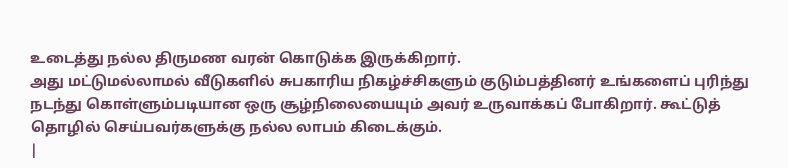உடைத்து நல்ல திருமண வரன் கொடுக்க இருக்கிறார்.
அது மட்டுமல்லாமல் வீடுகளில் சுபகாரிய நிகழ்ச்சிகளும் குடும்பத்தினர் உங்களைப் புரிந்து நடந்து கொள்ளும்படியான ஒரு சூழ்நிலையையும் அவர் உருவாக்கப் போகிறார். கூட்டுத் தொழில் செய்பவர்களுக்கு நல்ல லாபம் கிடைக்கும்.
|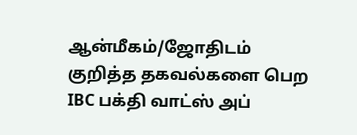ஆன்மீகம்/ஜோதிடம் குறித்த தகவல்களை பெற IBC பக்தி வாட்ஸ் அப்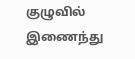குழுவில் இணைந்து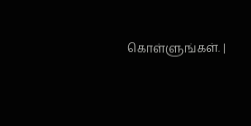கொள்ளுங்கள். |